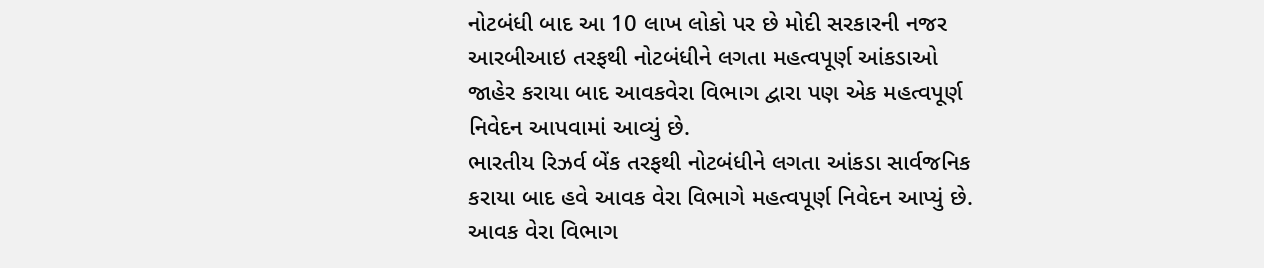નોટબંધી બાદ આ 10 લાખ લોકો પર છે મોદી સરકારની નજર
આરબીઆઇ તરફથી નોટબંધીને લગતા મહત્વપૂર્ણ આંકડાઓ જાહેર કરાયા બાદ આવકવેરા વિભાગ દ્વારા પણ એક મહત્વપૂર્ણ નિવેદન આપવામાં આવ્યું છે.
ભારતીય રિઝર્વ બેંક તરફથી નોટબંધીને લગતા આંકડા સાર્વજનિક કરાયા બાદ હવે આવક વેરા વિભાગે મહત્વપૂર્ણ નિવેદન આપ્યું છે. આવક વેરા વિભાગ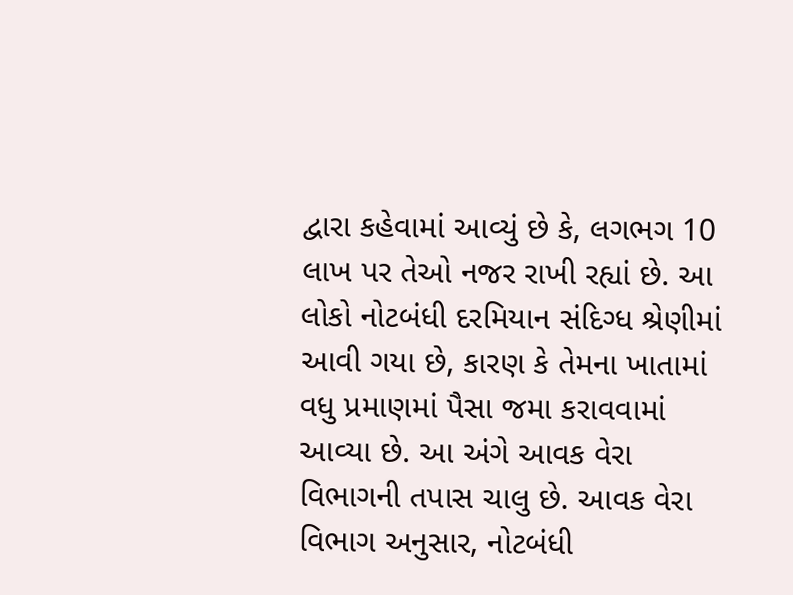દ્વારા કહેવામાં આવ્યું છે કે, લગભગ 10 લાખ પર તેઓ નજર રાખી રહ્યાં છે. આ લોકો નોટબંધી દરમિયાન સંદિગ્ધ શ્રેણીમાં આવી ગયા છે, કારણ કે તેમના ખાતામાં વધુ પ્રમાણમાં પૈસા જમા કરાવવામાં આવ્યા છે. આ અંગે આવક વેરા વિભાગની તપાસ ચાલુ છે. આવક વેરા વિભાગ અનુસાર, નોટબંધી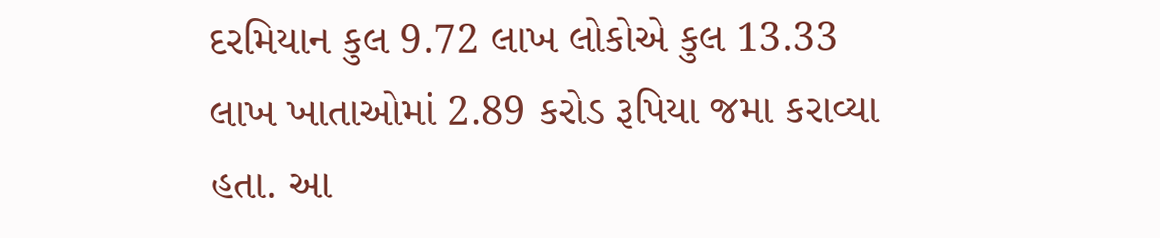દરમિયાન કુલ 9.72 લાખ લોકોએ કુલ 13.33 લાખ ખાતાઓમાં 2.89 કરોડ રૂપિયા જમા કરાવ્યા હતા. આ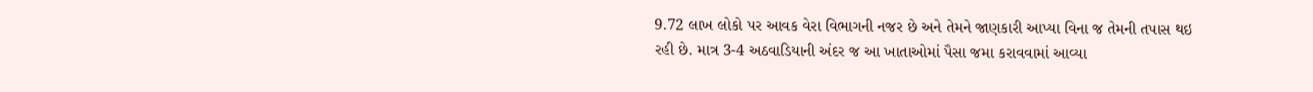9.72 લાખ લોકો પર આવક વેરા વિભાગની નજર છે અને તેમને જાણકારી આપ્યા વિના જ તેમની તપાસ થઇ રહી છે. માત્ર 3-4 અઠવાડિયાની અંદર જ આ ખાતાઓમાં પૈસા જમા કરાવવામાં આવ્યા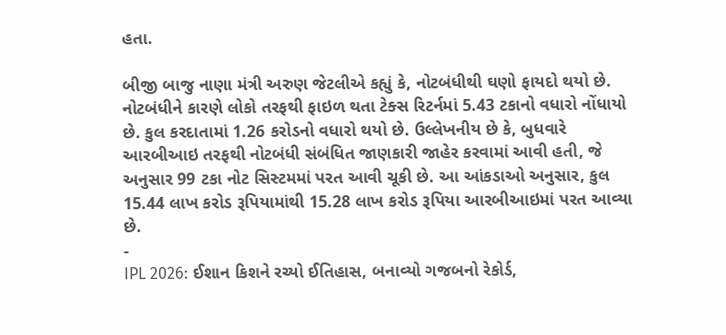હતા.

બીજી બાજુ નાણા મંત્રી અરુણ જેટલીએ કહ્યું કે, નોટબંધીથી ઘણો ફાયદો થયો છે. નોટબંધીને કારણે લોકો તરફથી ફાઇળ થતા ટેક્સ રિટર્નમાં 5.43 ટકાનો વધારો નોંધાયો છે. કુલ કરદાતામાં 1.26 કરોડનો વધારો થયો છે. ઉલ્લેખનીય છે કે, બુધવારે આરબીઆઇ તરફથી નોટબંધી સંબંધિત જાણકારી જાહેર કરવામાં આવી હતી, જે અનુસાર 99 ટકા નોટ સિસ્ટમમાં પરત આવી ચૂકી છે. આ આંકડાઓ અનુસાર, કુલ 15.44 લાખ કરોડ રૂપિયામાંથી 15.28 લાખ કરોડ રૂપિયા આરબીઆઇમાં પરત આવ્યા છે.
-
IPL 2026: ઈશાન કિશને રચ્યો ઈતિહાસ, બનાવ્યો ગજબનો રેકોર્ડ,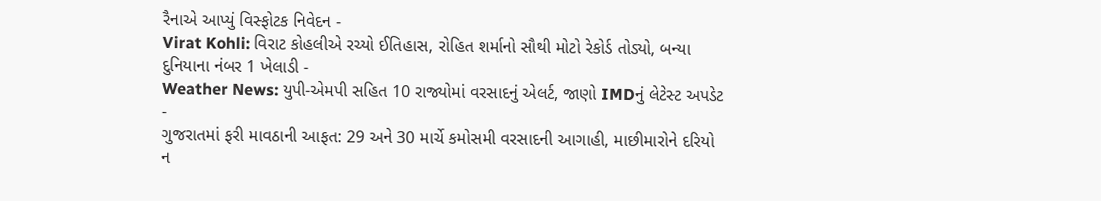રૈનાએ આપ્યું વિસ્ફોટક નિવેદન -
Virat Kohli: વિરાટ કોહલીએ રચ્યો ઈતિહાસ, રોહિત શર્માનો સૌથી મોટો રેકોર્ડ તોડ્યો, બન્યા દુનિયાના નંબર 1 ખેલાડી -
Weather News: યુપી-એમપી સહિત 10 રાજ્યોમાં વરસાદનું એલર્ટ, જાણો IMDનું લેટેસ્ટ અપડેટ -
ગુજરાતમાં ફરી માવઠાની આફત: 29 અને 30 માર્ચે કમોસમી વરસાદની આગાહી, માછીમારોને દરિયો ન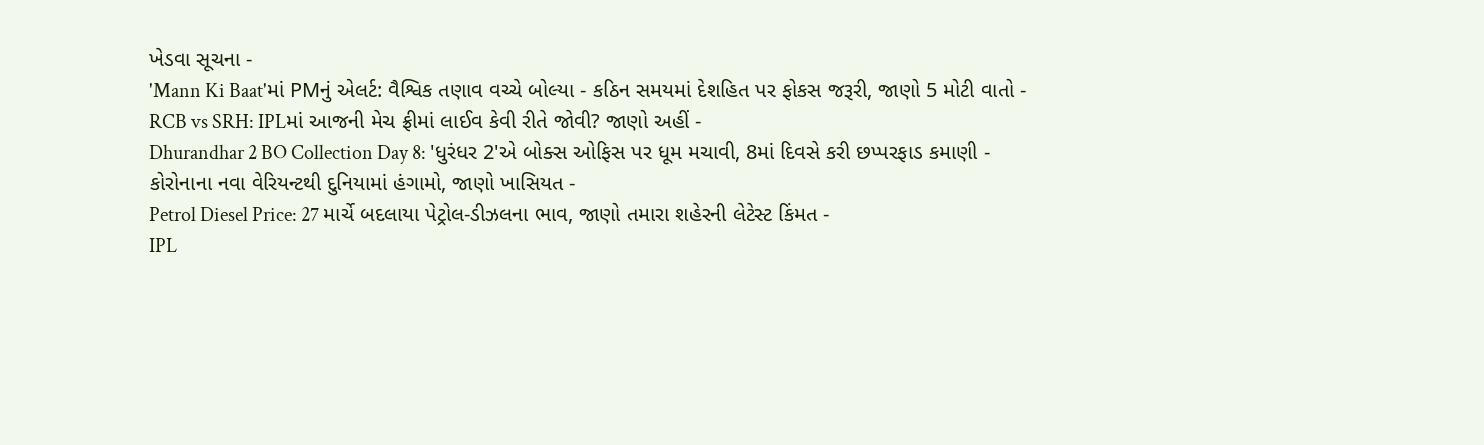ખેડવા સૂચના -
'Mann Ki Baat'માં PMનું એલર્ટ: વૈશ્વિક તણાવ વચ્ચે બોલ્યા - કઠિન સમયમાં દેશહિત પર ફોકસ જરૂરી, જાણો 5 મોટી વાતો -
RCB vs SRH: IPLમાં આજની મેચ ફ્રીમાં લાઈવ કેવી રીતે જોવી? જાણો અહીં -
Dhurandhar 2 BO Collection Day 8: 'ધુરંધર 2'એ બોક્સ ઓફિસ પર ધૂમ મચાવી, 8માં દિવસે કરી છપ્પરફાડ કમાણી -
કોરોનાના નવા વેરિયન્ટથી દુનિયામાં હંગામો, જાણો ખાસિયત -
Petrol Diesel Price: 27 માર્ચે બદલાયા પેટ્રોલ-ડીઝલના ભાવ, જાણો તમારા શહેરની લેટેસ્ટ કિંમત -
IPL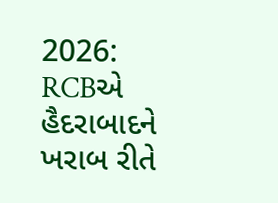2026: RCBએ હૈદરાબાદને ખરાબ રીતે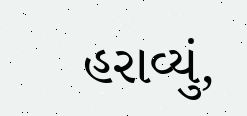હરાવ્યું,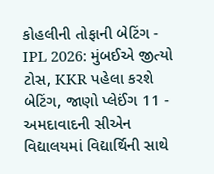કોહલીની તોફાની બેટિંગ -
IPL 2026: મુંબઈએ જીત્યો ટોસ, KKR પહેલા કરશે બેટિંગ, જાણો પ્લેઈંગ 11 -
અમદાવાદની સીએન વિદ્યાલયમાં વિદ્યાર્થિની સાથે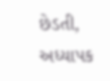છેડતી, અધ્યાપક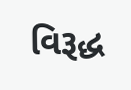વિરૂદ્ધ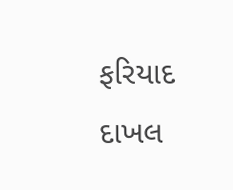ફરિયાદ દાખલ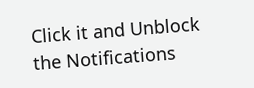Click it and Unblock the Notifications